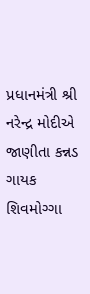પ્રધાનમંત્રી શ્રી નરેન્દ્ર મોદીએ જાણીતા કન્નડ ગાયક શિવમોગ્ગા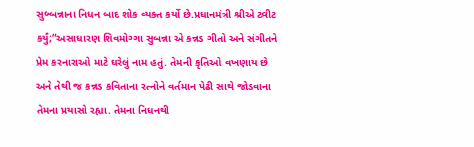સુબ્બન્નાના નિધન બાદ શોક વ્યક્ત કર્યો છે.પ્રધાનમંત્રી શ્રીએ ટ્વીટ કર્યું;“અસાધારણ શિવમોગ્ગા સુબન્ના એ કન્નડ ગીતો અને સંગીતને પ્રેમ કરનારાઓ માટે ઘરેલું નામ હતું. તેમની કૃતિઓ વખણાય છે અને તેથી જ કન્નડ કવિતાના રત્નોને વર્તમાન પેઢી સાથે જોડવાના તેમના પ્રયાસો રહ્યા. તેમના નિધનથી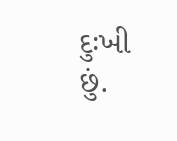દુઃખી છું.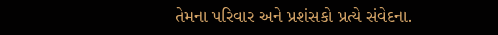તેમના પરિવાર અને પ્રશંસકો પ્રત્યે સંવેદના.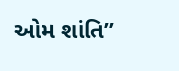ઓમ શાંતિ”